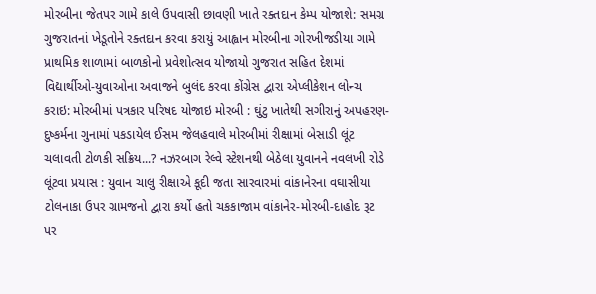મોરબીના જેતપર ગામે કાલે ઉપવાસી છાવણી ખાતે રક્તદાન કેમ્પ યોજાશે: સમગ્ર ગુજરાતનાં ખેડૂતોને રક્તદાન કરવા કરાયું આહ્વાન મોરબીના ગોરખીજડીયા ગામે પ્રાથમિક શાળામાં બાળકોનો પ્રવેશોત્સવ યોજાયો ગુજરાત સહિત દેશમાં વિદ્યાર્થીઓ-યુવાઓના અવાજને બુલંદ કરવા કોંગ્રેસ દ્વારા એપ્લીકેશન લોન્ચ કરાઇ: મોરબીમાં પત્રકાર પરિષદ યોજાઇ મોરબી : ઘુંટુ ખાતેથી સગીરાનું અપહરણ-દુષ્કર્મના ગુનામાં પકડાયેલ ઈસમ જેલહવાલે મોરબીમાં રીક્ષામાં બેસાડી લૂંટ ચલાવતી ટોળકી સક્રિય...? નઝરબાગ રેલ્વે સ્ટેશનથી બેઠેલા યુવાનને નવલખી રોડે લૂંટવા પ્રયાસ : યુવાન ચાલુ રીક્ષાએ કૂદી જતા સારવારમાં વાંકાનેરના વઘાસીયા ટોલનાકા ઉપર ગ્રામજનો દ્વારા કર્યો હતો ચકકાજામ વાંકાનેર-મોરબી-દાહોદ રૂટ પર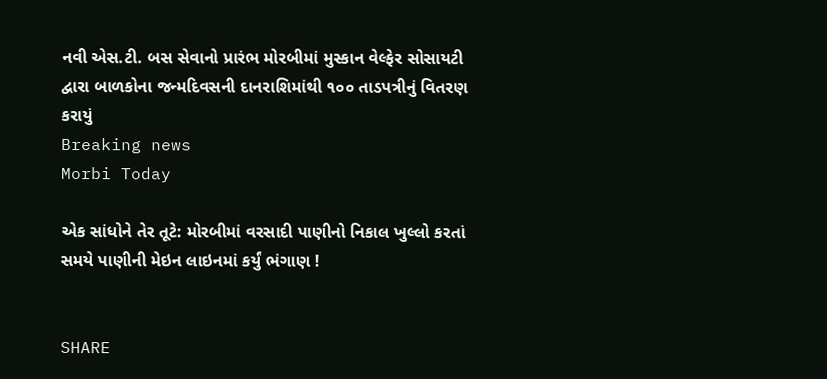નવી એસ.ટી. બસ સેવાનો પ્રારંભ મોરબીમાં મુસ્કાન વેલ્ફેર સોસાયટી દ્વારા બાળકોના જન્મદિવસની દાનરાશિમાંથી ૧૦૦ તાડપત્રીનું વિતરણ કરાયું
Breaking news
Morbi Today

એક સાંધોને તેર તૂટે: મોરબીમાં વરસાદી પાણીનો નિકાલ ખુલ્લો કરતાં સમયે પાણીની મેઇન લાઇનમાં કર્યું ભંગાણ !


SHARE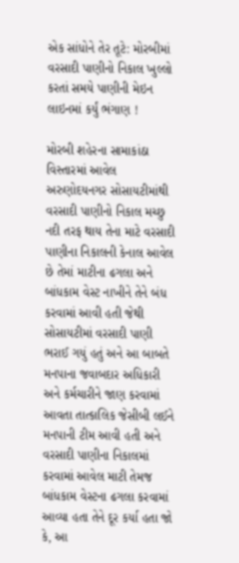એક સાંધોને તેર તૂટે: મોરબીમાં વરસાદી પાણીનો નિકાલ ખુલ્લો કરતાં સમયે પાણીની મેઇન લાઇનમાં કર્યું ભંગાણ !

મોરબી શહેરના સામાકાંઠા વિસ્તારમાં આવેલ અરુણોદયનગર સોસાયટીમાંથી વરસાદી પાણીનો નિકાલ મચ્છુ નદી તરફ થાય તેના માટે વરસાદી પાણીના નિકાલની કેનાલ આવેલ છે તેમાં માટીના ઢગલા અને બાંધકામ વેસ્ટ નાખીને તેને બંધ કરવામાં આવી હતી જેથી સોસાયટીમાં વરસાદી પાણી ભરાઈ ગયું હતું અને આ બાબતે મનપાના જવાબદાર અધિકારી અને કર્મચારીને જાણ કરવામાં આવતા તાત્કાલિક જેસીબી લઈને મનપાની ટીમ આવી હતી અને વરસાદી પાણીના નિકાલમાં કરવામાં આવેલ માટી તેમજ બાંધકામ વેસ્ટના ઢગલા કરવામાં આવ્યા હતા તેને દૂર કર્યા હતા જો કે, આ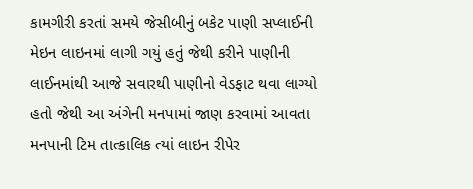કામગીરી કરતાં સમયે જેસીબીનું બકેટ પાણી સપ્લાઈની મેઇન લાઇનમાં લાગી ગયું હતું જેથી કરીને પાણીની લાઈનમાંથી આજે સવારથી પાણીનો વેડફાટ થવા લાગ્યો હતો જેથી આ અંગેની મનપામાં જાણ કરવામાં આવતા મનપાની ટિમ તાત્કાલિક ત્યાં લાઇન રીપેર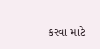કરવા માટે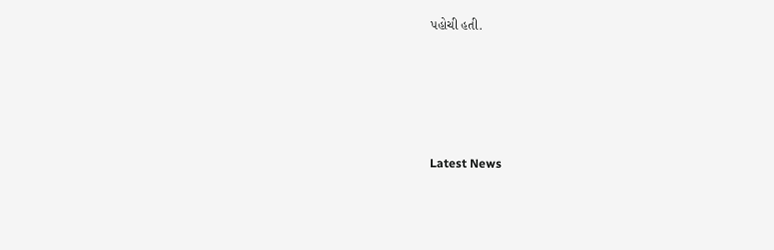પહોચી હતી.






Latest News